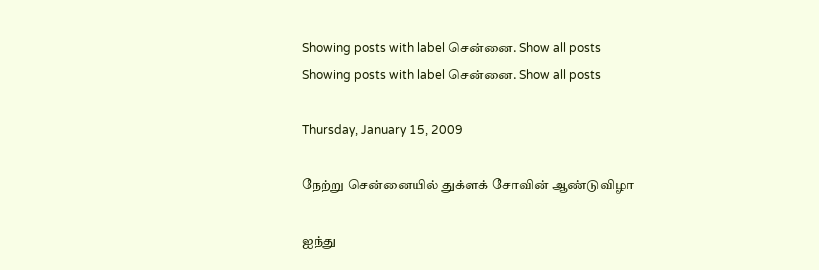Showing posts with label சென்னை. Show all posts
Showing posts with label சென்னை. Show all posts

Thursday, January 15, 2009

நேற்று சென்னையில் துக்ளக் சோவின் ஆண்டுவிழா

ஐந்து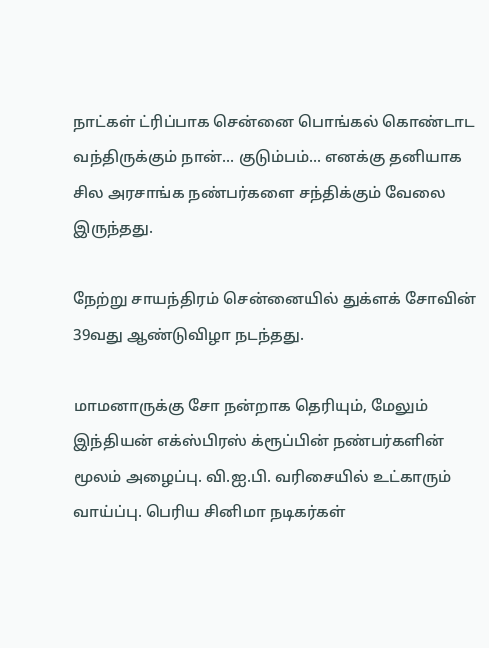நாட்கள் ட்ரிப்பாக சென்னை பொங்கல் கொண்டாட வந்திருக்கும் நான்... குடும்பம்... எனக்கு தனியாக சில அரசாங்க நண்பர்களை சந்திக்கும் வேலை இருந்தது.

நேற்று சாயந்திரம் சென்னையில் துக்ளக் சோவின் 39வது ஆண்டுவிழா நடந்தது.

மாமனாருக்கு சோ நன்றாக தெரியும், மேலும் இந்தியன் எக்ஸ்பிரஸ் க்ரூப்பின் நண்பர்களின் மூலம் அழைப்பு. வி.ஐ.பி. வரிசையில் உட்காரும் வாய்ப்பு. பெரிய சினிமா நடிகர்கள்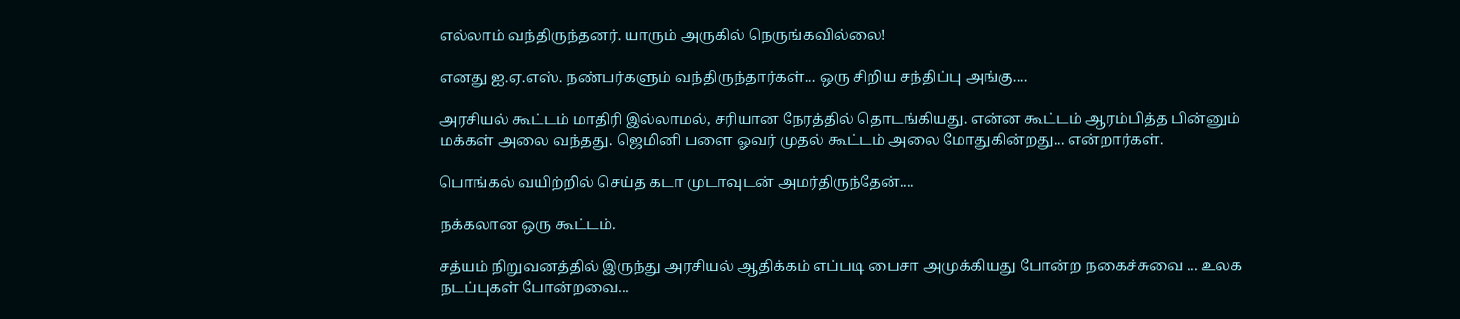எல்லாம் வந்திருந்தனர். யாரும் அருகில் நெருங்கவில்லை!

எனது ஐ.ஏ.எஸ். நண்பர்களும் வந்திருந்தார்கள்... ஒரு சிறிய சந்திப்பு அங்கு....

அரசியல் கூட்டம் மாதிரி இல்லாமல், சரியான நேரத்தில் தொடங்கியது. என்ன கூட்டம் ஆரம்பித்த பின்னும் மக்கள் அலை வந்தது. ஜெமினி பளை ஓவர் முதல் கூட்டம் அலை மோதுகின்றது... என்றார்கள்.

பொங்கல் வயிற்றில் செய்த கடா முடாவுடன் அமர்திருந்தேன்....

நக்கலான ஒரு கூட்டம்.

சத்யம் நிறுவனத்தில் இருந்து அரசியல் ஆதிக்கம் எப்படி பைசா அமுக்கியது போன்ற நகைச்சுவை ... உலக நடப்புகள் போன்றவை...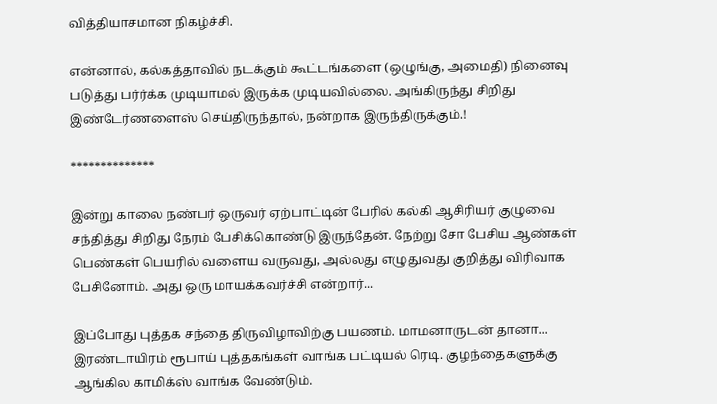வித்தியாசமான நிகழ்ச்சி.

என்னால், கல்கத்தாவில் நடக்கும் கூட்டங்களை (ஒழுங்கு, அமைதி) நினைவு படுத்து பர்ர்க்க முடியாமல் இருக்க முடியவில்லை. அங்கிருந்து சிறிது இண்டேர்ணளைஸ் செய்திருந்தால், நன்றாக இருந்திருக்கும்.!

**************

இன்று காலை நண்பர் ஒருவர் ஏற்பாட்டின் பேரில் கல்கி ஆசிரியர் குழுவை சந்தித்து சிறிது நேரம் பேசிக்கொண்டு இருந்தேன். நேற்று சோ பேசிய ஆண்கள் பெண்கள் பெயரில் வளைய வருவது, அல்லது எழுதுவது குறித்து விரிவாக பேசினோம். அது ஒரு மாயக்கவர்ச்சி என்றார்...

இப்போது புத்தக சந்தை திருவிழாவிற்கு பயணம். மாமனாருடன் தானா... இரண்டாயிரம் ரூபாய் புத்தகங்கள் வாங்க பட்டியல் ரெடி. குழந்தைகளுக்கு ஆங்கில காமிக்ஸ் வாங்க வேண்டும்.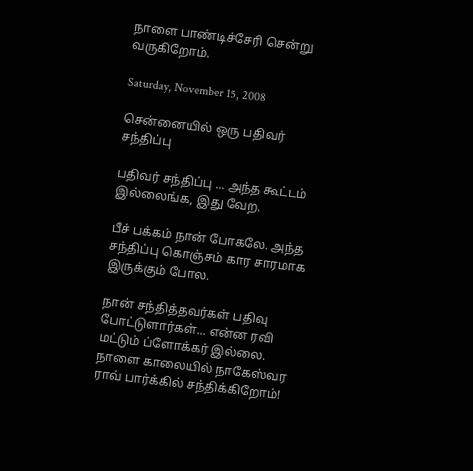நாளை பாண்டிச்சேரி சென்று வருகிறோம்.

Saturday, November 15, 2008

சென்னையில் ஒரு பதிவர் சந்திப்பு

பதிவர் சந்திப்பு ... அந்த கூட்டம் இல்லைங்க, இது வேற.

பீச் பக்கம் நான் போகலே. அந்த சந்திப்பு கொஞ்சம் கார சாரமாக இருக்கும் போல.

நான் சந்தித்தவர்கள் பதிவு போட்டுளார்கள்... என்ன ரவி மட்டும் ப்ளோக்கர் இல்லை. நாளை காலையில் நாகேஸ்வர ராவ் பார்க்கில் சந்திக்கிறோம்!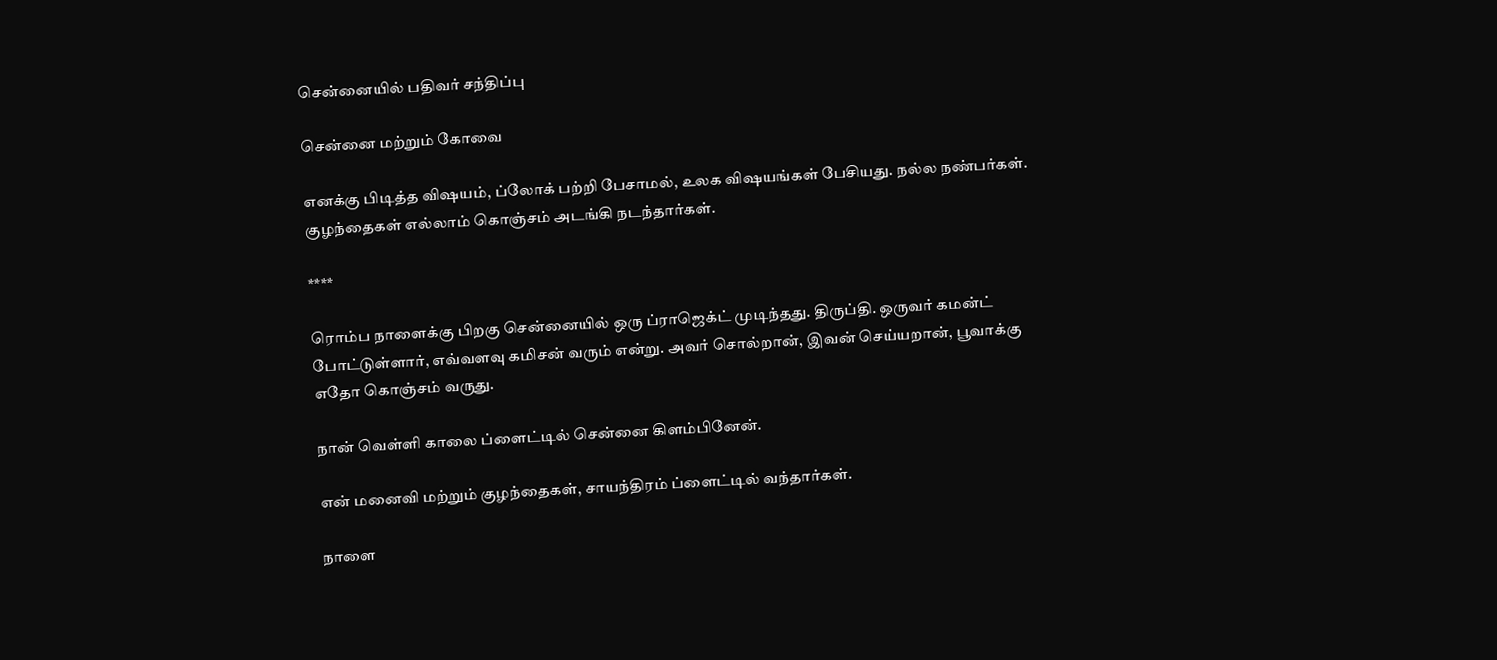சென்னையில் பதிவர் சந்திப்பு

சென்னை மற்றும் கோவை

எனக்கு பிடித்த விஷயம், ப்லோக் பற்றி பேசாமல், உலக விஷயங்கள் பேசியது. நல்ல நண்பர்கள். குழந்தைகள் எல்லாம் கொஞ்சம் அடங்கி நடந்தார்கள்.

****

ரொம்ப நாளைக்கு பிறகு சென்னையில் ஒரு ப்ராஜெக்ட் முடிந்தது. திருப்தி. ஒருவர் கமன்ட் போட்டுள்ளார், எவ்வளவு கமிசன் வரும் என்று. அவர் சொல்றான், இவன் செய்யறான், பூவாக்கு எதோ கொஞ்சம் வருது.

நான் வெள்ளி காலை ப்ளைட்டில் சென்னை கிளம்பினேன்.

என் மனைவி மற்றும் குழந்தைகள், சாயந்திரம் ப்ளைட்டில் வந்தார்கள்.

நாளை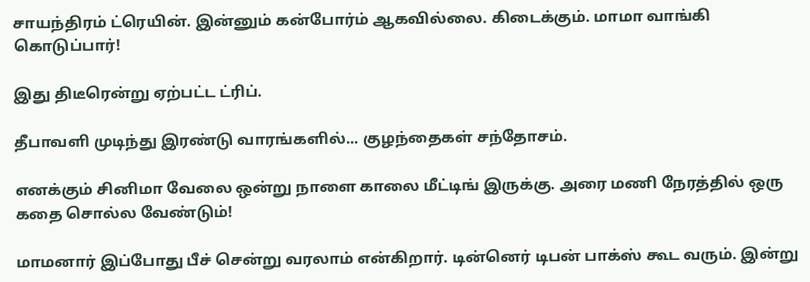சாயந்திரம் ட்ரெயின். இன்னும் கன்போர்ம் ஆகவில்லை. கிடைக்கும். மாமா வாங்கி கொடுப்பார்!

இது திடீரென்று ஏற்பட்ட ட்ரிப்.

தீபாவளி முடிந்து இரண்டு வாரங்களில்... குழந்தைகள் சந்தோசம்.

எனக்கும் சினிமா வேலை ஒன்று நாளை காலை மீட்டிங் இருக்கு. அரை மணி நேரத்தில் ஒரு கதை சொல்ல வேண்டும்!

மாமனார் இப்போது பீச் சென்று வரலாம் என்கிறார். டின்னெர் டிபன் பாக்ஸ் கூட வரும். இன்று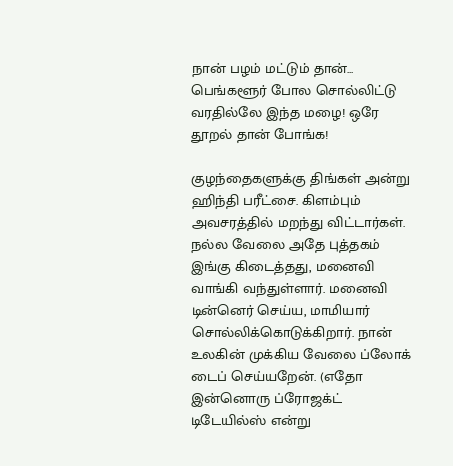நான் பழம் மட்டும் தான்... பெங்களூர் போல சொல்லிட்டு வரதில்லே இந்த மழை! ஒரே தூறல் தான் போங்க!

குழந்தைகளுக்கு திங்கள் அன்று ஹிந்தி பரீட்சை. கிளம்பும் அவசரத்தில் மறந்து விட்டார்கள். நல்ல வேலை அதே புத்தகம் இங்கு கிடைத்தது, மனைவி வாங்கி வந்துள்ளார். மனைவி டின்னெர் செய்ய, மாமியார் சொல்லிக்கொடுக்கிறார். நான் உலகின் முக்கிய வேலை ப்லோக் டைப் செய்யறேன். (எதோ இன்னொரு ப்ரோஜக்ட் டிடேயில்ஸ் என்று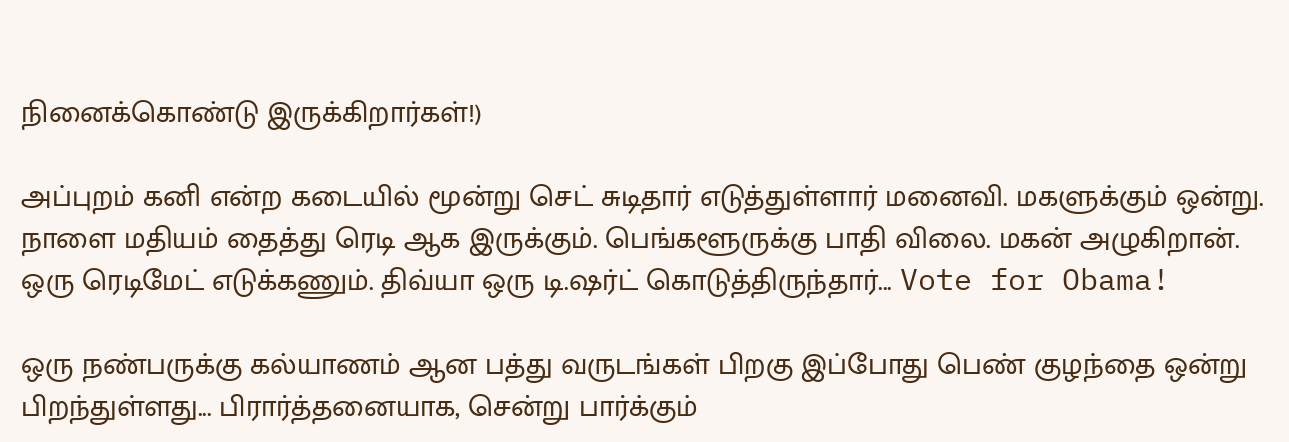நினைக்கொண்டு இருக்கிறார்கள்!)

அப்புறம் கனி என்ற கடையில் மூன்று செட் சுடிதார் எடுத்துள்ளார் மனைவி. மகளுக்கும் ஒன்று. நாளை மதியம் தைத்து ரெடி ஆக இருக்கும். பெங்களூருக்கு பாதி விலை. மகன் அழுகிறான். ஒரு ரெடிமேட் எடுக்கணும். திவ்யா ஒரு டி.ஷர்ட் கொடுத்திருந்தார்... Vote for Obama!

ஒரு நண்பருக்கு கல்யாணம் ஆன பத்து வருடங்கள் பிறகு இப்போது பெண் குழந்தை ஒன்று பிறந்துள்ளது... பிரார்த்தனையாக, சென்று பார்க்கும்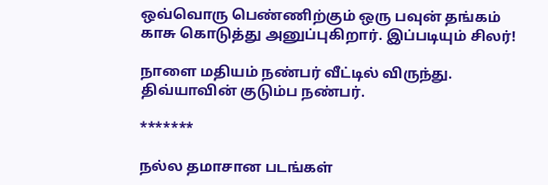ஒவ்வொரு பெண்ணிற்கும் ஒரு பவுன் தங்கம் காசு கொடுத்து அனுப்புகிறார். இப்படியும் சிலர்!

நாளை மதியம் நண்பர் வீட்டில் விருந்து. திவ்யாவின் குடும்ப நண்பர்.

*******

நல்ல தமாசான படங்கள்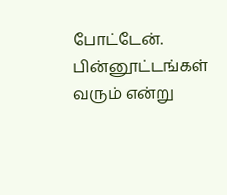போட்டேன். பின்னூட்டங்கள் வரும் என்று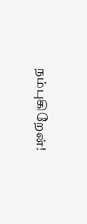நம்புகிறேன்!